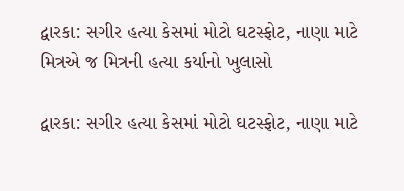દ્વારકા: સગીર હત્યા કેસમાં મોટો ઘટસ્ફોટ, નાણા માટે મિત્રએ જ મિત્રની હત્યા કર્યાનો ખુલાસો

દ્વારકા: સગીર હત્યા કેસમાં મોટો ઘટસ્ફોટ, નાણા માટે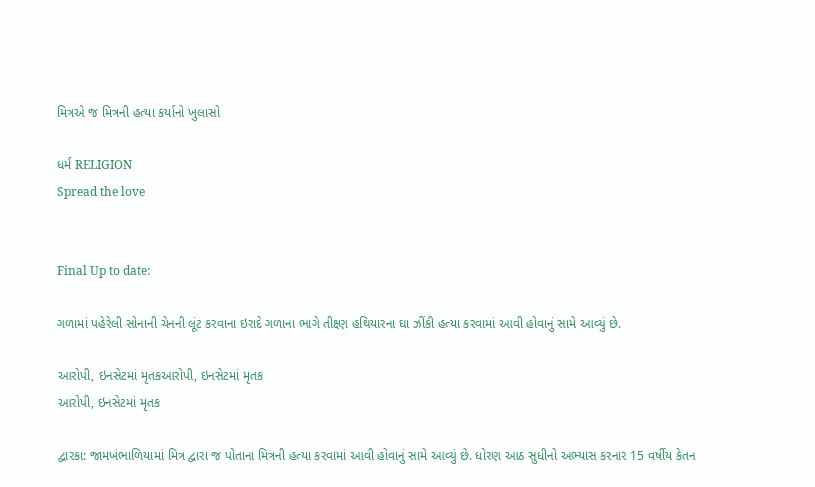મિત્રએ જ મિત્રની હત્યા કર્યાનો ખુલાસો

ધર્મ RELIGION
Spread the love


Final Up to date:

ગળામાં પહેરેલી સોનાની ચેનની લૂંટ કરવાના ઇરાદે ગળાના ભાગે તીક્ષ્ણ હથિયારના ઘા ઝીંકી હત્યા કરવામાં આવી હોવાનું સામે આવ્યું છે.

આરોપી, ઇનસેટમાં મૃતકઆરોપી, ઇનસેટમાં મૃતક
આરોપી, ઇનસેટમાં મૃતક

દ્વારકા: જામખંભાળિયામાં મિત્ર દ્વારા જ પોતાના મિત્રની હત્યા કરવામાં આવી હોવાનું સામે આવ્યું છે. ધોરણ આઠ સુધીનો અભ્યાસ કરનાર 15 વર્ષીય કેતન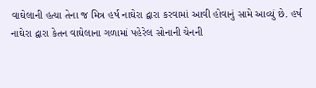વાઘેલાની હત્યા તેના જ મિત્ર હર્ષ નાઘેરા દ્વારા કરવામાં આવી હોવાનું સામે આવ્યું છે. હર્ષ નાઘેરા દ્વારા કેતન વાઘેલાના ગળામાં પહેરેલ સોનાની ચેનની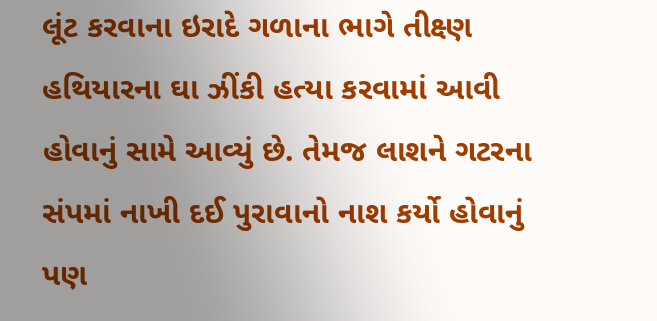લૂંટ કરવાના ઇરાદે ગળાના ભાગે તીક્ષ્ણ હથિયારના ઘા ઝીંકી હત્યા કરવામાં આવી હોવાનું સામે આવ્યું છે. તેમજ લાશને ગટરના સંપમાં નાખી દઈ પુરાવાનો નાશ કર્યો હોવાનું પણ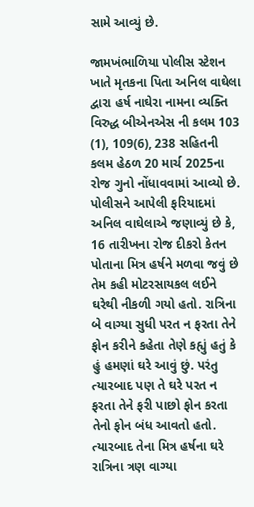સામે આવ્યું છે.

જામખંભાળિયા પોલીસ સ્ટેશન ખાતે મૃતકના પિતા અનિલ વાઘેલા દ્વારા હર્ષ નાઘેરા નામના વ્યક્તિ વિરુદ્ધ બીએનએસ ની કલમ 103 (1), 109(6), 238 સહિતની કલમ હેઠળ 20 માર્ચ 2025ના રોજ ગુનો નોંધાવવામાં આવ્યો છે. પોલીસને આપેલી ફરિયાદમાં અનિલ વાઘેલાએ જણાવ્યું છે કે, 16 તારીખના રોજ દીકરો કેતન પોતાના મિત્ર હર્ષને મળવા જવું છે તેમ કહી મોટરસાયકલ લઈને ઘરેથી નીકળી ગયો હતો. રાત્રિના બે વાગ્યા સુધી પરત ન ફરતા તેને ફોન કરીને કહેતા તેણે કહ્યું હતું કે હું હમણાં ઘરે આવું છું. પરંતુ ત્યારબાદ પણ તે ઘરે પરત ન ફરતા તેને ફરી પાછો ફોન કરતા તેનો ફોન બંધ આવતો હતો. ત્યારબાદ તેના મિત્ર હર્ષના ઘરે રાત્રિના ત્રણ વાગ્યા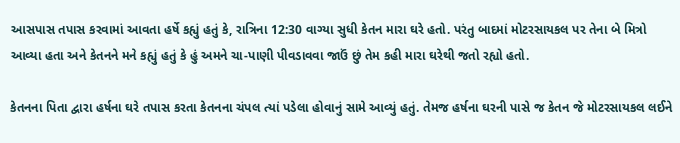આસપાસ તપાસ કરવામાં આવતા હર્ષે કહ્યું હતું કે, રાત્રિના 12:30 વાગ્યા સુધી કેતન મારા ઘરે હતો. પરંતુ બાદમાં મોટરસાયકલ પર તેના બે મિત્રો આવ્યા હતા અને કેતનને મને કહ્યું હતું કે હું અમને ચા-પાણી પીવડાવવા જાઉં છું તેમ કહી મારા ઘરેથી જતો રહ્યો હતો.

કેતનના પિતા દ્વારા હર્ષના ઘરે તપાસ કરતા કેતનના ચંપલ ત્યાં પડેલા હોવાનું સામે આવ્યું હતું. તેમજ હર્ષના ઘરની પાસે જ કેતન જે મોટરસાયકલ લઈને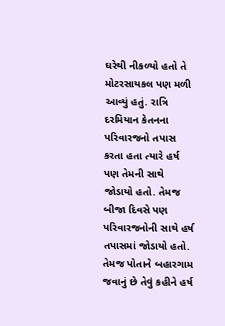ઘરેથી નીકળ્યો હતો તે મોટરસાયકલ પણ મળી આવ્યું હતું. રાત્રિ દરમિયાન કેતનના પરિવારજનો તપાસ કરતા હતા ત્યારે હર્ષ પણ તેમની સાથે જોડાયો હતો. તેમજ બીજા દિવસે પણ પરિવારજનોની સાથે હર્ષ તપાસમાં જોડાયો હતો. તેમજ પોતાને બહારગામ જવાનું છે તેવું કહીને હર્ષ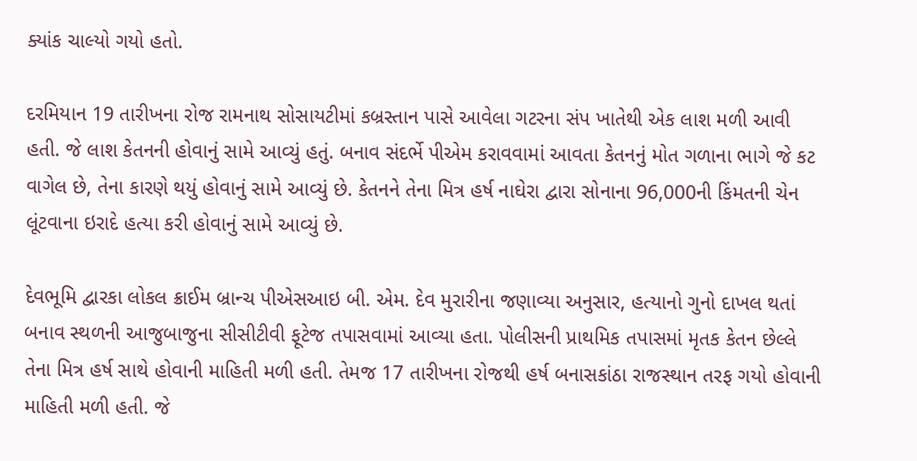ક્યાંક ચાલ્યો ગયો હતો.

દરમિયાન 19 તારીખના રોજ રામનાથ સોસાયટીમાં કબ્રસ્તાન પાસે આવેલા ગટરના સંપ ખાતેથી એક લાશ મળી આવી હતી. જે લાશ કેતનની હોવાનું સામે આવ્યું હતું. બનાવ સંદર્ભે પીએમ કરાવવામાં આવતા કેતનનું મોત ગળાના ભાગે જે કટ વાગેલ છે, તેના કારણે થયું હોવાનું સામે આવ્યું છે. કેતનને તેના મિત્ર હર્ષ નાઘેરા દ્વારા સોનાના 96,000ની કિંમતની ચેન લૂંટવાના ઇરાદે હત્યા કરી હોવાનું સામે આવ્યું છે.

દેવભૂમિ દ્વારકા લોકલ ક્રાઈમ બ્રાન્ચ પીએસઆઇ બી. એમ. દેવ મુરારીના જણાવ્યા અનુસાર, હત્યાનો ગુનો દાખલ થતાં બનાવ સ્થળની આજુબાજુના સીસીટીવી ફૂટેજ તપાસવામાં આવ્યા હતા. પોલીસની પ્રાથમિક તપાસમાં મૃતક કેતન છેલ્લે તેના મિત્ર હર્ષ સાથે હોવાની માહિતી મળી હતી. તેમજ 17 તારીખના રોજથી હર્ષ બનાસકાંઠા રાજસ્થાન તરફ ગયો હોવાની માહિતી મળી હતી. જે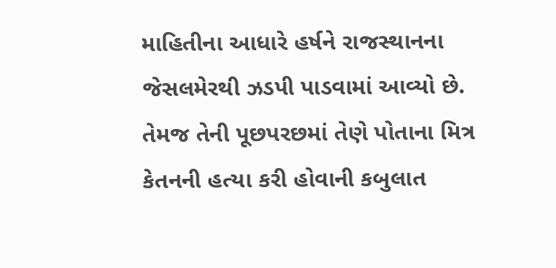માહિતીના આધારે હર્ષને રાજસ્થાનના જેસલમેરથી ઝડપી પાડવામાં આવ્યો છે. તેમજ તેની પૂછપરછમાં તેણે પોતાના મિત્ર કેતનની હત્યા કરી હોવાની કબુલાત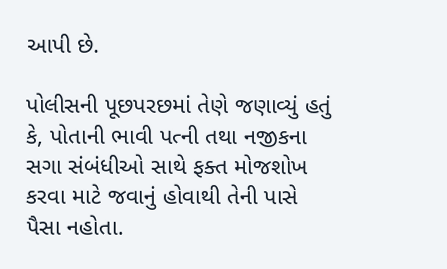આપી છે.

પોલીસની પૂછપરછમાં તેણે જણાવ્યું હતું કે, પોતાની ભાવી પત્ની તથા નજીકના સગા સંબંધીઓ સાથે ફક્ત મોજશોખ કરવા માટે જવાનું હોવાથી તેની પાસે પૈસા નહોતા.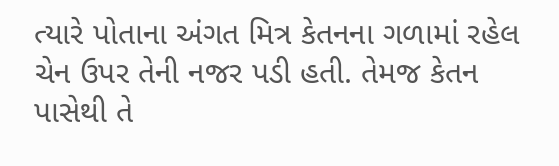ત્યારે પોતાના અંગત મિત્ર કેતનના ગળામાં રહેલ ચેન ઉપર તેની નજર પડી હતી. તેમજ કેતન પાસેથી તે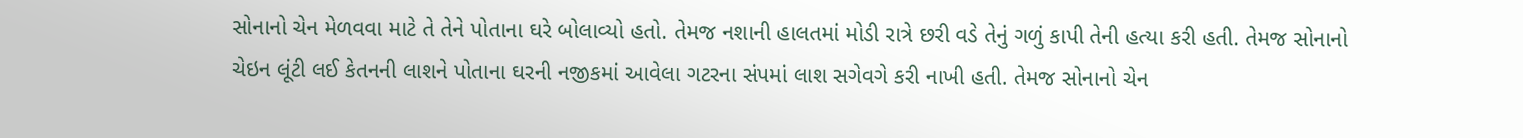સોનાનો ચેન મેળવવા માટે તે તેને પોતાના ઘરે બોલાવ્યો હતો. તેમજ નશાની હાલતમાં મોડી રાત્રે છરી વડે તેનું ગળું કાપી તેની હત્યા કરી હતી. તેમજ સોનાનો ચેઇન લૂંટી લઈ કેતનની લાશને પોતાના ઘરની નજીકમાં આવેલા ગટરના સંપમાં લાશ સગેવગે કરી નાખી હતી. તેમજ સોનાનો ચેન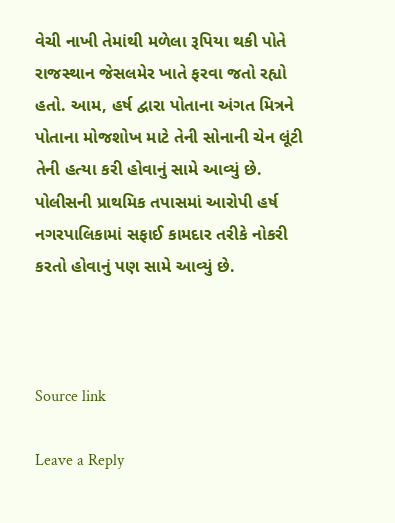વેચી નાખી તેમાંથી મળેલા રૂપિયા થકી પોતે રાજસ્થાન જેસલમેર ખાતે ફરવા જતો રહ્યો હતો. આમ, હર્ષ દ્વારા પોતાના અંગત મિત્રને પોતાના મોજશોખ માટે તેની સોનાની ચેન લૂંટી તેની હત્યા કરી હોવાનું સામે આવ્યું છે. પોલીસની પ્રાથમિક તપાસમાં આરોપી હર્ષ નગરપાલિકામાં સફાઈ કામદાર તરીકે નોકરી કરતો હોવાનું પણ સામે આવ્યું છે.



Source link

Leave a Reply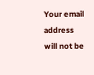Your email address will not be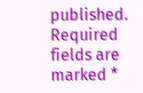published. Required fields are marked *